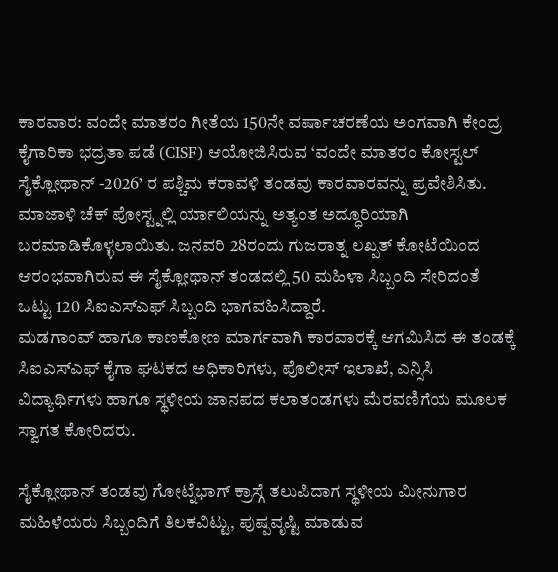ಕಾರವಾರ: ವಂದೇ ಮಾತರಂ ಗೀತೆಯ 150ನೇ ವರ್ಷಾಚರಣೆಯ ಅಂಗವಾಗಿ ಕೇಂದ್ರ ಕೈಗಾರಿಕಾ ಭದ್ರತಾ ಪಡೆ (CISF) ಆಯೋಜಿಸಿರುವ ‘ವಂದೇ ಮಾತರಂ ಕೋಸ್ಟಲ್ ಸೈಕ್ಲೋಥಾನ್ -2026’ ರ ಪಶ್ಚಿಮ ಕರಾವಳಿ ತಂಡವು ಕಾರವಾರವನ್ನು ಪ್ರವೇಶಿಸಿತು.
ಮಾಜಾಳಿ ಚೆಕ್ ಪೋಸ್ಟ್ನಲ್ಲಿ ರ್ಯಾಲಿಯನ್ನು ಅತ್ಯಂತ ಅದ್ಧೂರಿಯಾಗಿ ಬರಮಾಡಿಕೊಳ್ಳಲಾಯಿತು. ಜನವರಿ 28ರಂದು ಗುಜರಾತ್ನ ಲಖ್ಪತ್ ಕೋಟೆಯಿಂದ ಆರಂಭವಾಗಿರುವ ಈ ಸೈಕ್ಲೋಥಾನ್ ತಂಡದಲ್ಲಿ 50 ಮಹಿಳಾ ಸಿಬ್ಬಂದಿ ಸೇರಿದಂತೆ ಒಟ್ಟು 120 ಸಿಐಎಸ್ಎಫ್ ಸಿಬ್ಬಂದಿ ಭಾಗವಹಿಸಿದ್ದಾರೆ.
ಮಡಗಾಂವ್ ಹಾಗೂ ಕಾಣಕೋಣ ಮಾರ್ಗವಾಗಿ ಕಾರವಾರಕ್ಕೆ ಆಗಮಿಸಿದ ಈ ತಂಡಕ್ಕೆ ಸಿಐಎಸ್ಎಫ್ ಕೈಗಾ ಘಟಕದ ಅಧಿಕಾರಿಗಳು, ಪೊಲೀಸ್ ಇಲಾಖೆ, ಎನ್ಸಿಸಿ ವಿದ್ಯಾರ್ಥಿಗಳು ಹಾಗೂ ಸ್ಥಳೀಯ ಜಾನಪದ ಕಲಾತಂಡಗಳು ಮೆರವಣಿಗೆಯ ಮೂಲಕ ಸ್ವಾಗತ ಕೋರಿದರು.

ಸೈಕ್ಲೋಥಾನ್ ತಂಡವು ಗೋಟ್ನೆಭಾಗ್ ಕ್ರಾಸ್ಗೆ ತಲುಪಿದಾಗ ಸ್ಥಳೀಯ ಮೀನುಗಾರ ಮಹಿಳೆಯರು ಸಿಬ್ಬಂದಿಗೆ ತಿಲಕವಿಟ್ಟು, ಪುಷ್ಪವೃಷ್ಟಿ ಮಾಡುವ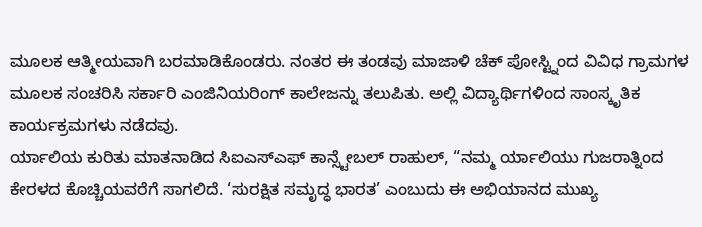ಮೂಲಕ ಆತ್ಮೀಯವಾಗಿ ಬರಮಾಡಿಕೊಂಡರು. ನಂತರ ಈ ತಂಡವು ಮಾಜಾಳಿ ಚೆಕ್ ಪೋಸ್ಟ್ನಿಂದ ವಿವಿಧ ಗ್ರಾಮಗಳ ಮೂಲಕ ಸಂಚರಿಸಿ ಸರ್ಕಾರಿ ಎಂಜಿನಿಯರಿಂಗ್ ಕಾಲೇಜನ್ನು ತಲುಪಿತು. ಅಲ್ಲಿ ವಿದ್ಯಾರ್ಥಿಗಳಿಂದ ಸಾಂಸ್ಕೃತಿಕ ಕಾರ್ಯಕ್ರಮಗಳು ನಡೆದವು.
ರ್ಯಾಲಿಯ ಕುರಿತು ಮಾತನಾಡಿದ ಸಿಐಎಸ್ಎಫ್ ಕಾನ್ಸ್ಟೇಬಲ್ ರಾಹುಲ್, “ನಮ್ಮ ರ್ಯಾಲಿಯು ಗುಜರಾತ್ನಿಂದ ಕೇರಳದ ಕೊಚ್ಚಿಯವರೆಗೆ ಸಾಗಲಿದೆ. ‘ಸುರಕ್ಷಿತ ಸಮೃದ್ಧ ಭಾರತ’ ಎಂಬುದು ಈ ಅಭಿಯಾನದ ಮುಖ್ಯ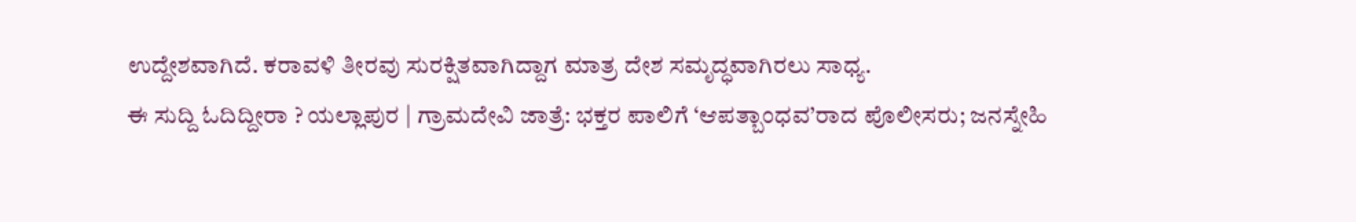ಉದ್ದೇಶವಾಗಿದೆ. ಕರಾವಳಿ ತೀರವು ಸುರಕ್ಷಿತವಾಗಿದ್ದಾಗ ಮಾತ್ರ ದೇಶ ಸಮೃದ್ಧವಾಗಿರಲು ಸಾಧ್ಯ.
ಈ ಸುದ್ದಿ ಓದಿದ್ದೀರಾ ? ಯಲ್ಲಾಪುರ | ಗ್ರಾಮದೇವಿ ಜಾತ್ರೆ: ಭಕ್ತರ ಪಾಲಿಗೆ ‘ಆಪತ್ಬಾಂಧವ’ರಾದ ಪೊಲೀಸರು; ಜನಸ್ನೇಹಿ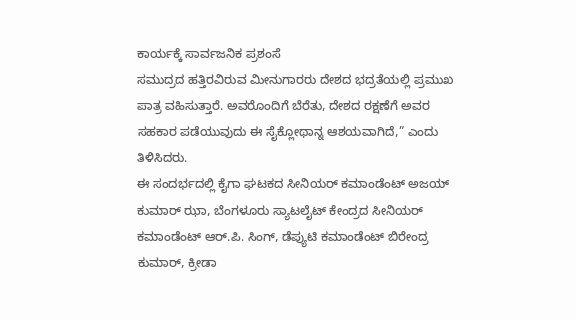ಕಾರ್ಯಕ್ಕೆ ಸಾರ್ವಜನಿಕ ಪ್ರಶಂಸೆ
ಸಮುದ್ರದ ಹತ್ತಿರವಿರುವ ಮೀನುಗಾರರು ದೇಶದ ಭದ್ರತೆಯಲ್ಲಿ ಪ್ರಮುಖ ಪಾತ್ರ ವಹಿಸುತ್ತಾರೆ. ಅವರೊಂದಿಗೆ ಬೆರೆತು, ದೇಶದ ರಕ್ಷಣೆಗೆ ಅವರ ಸಹಕಾರ ಪಡೆಯುವುದು ಈ ಸೈಕ್ಲೋಥಾನ್ನ ಆಶಯವಾಗಿದೆ,” ಎಂದು ತಿಳಿಸಿದರು.
ಈ ಸಂದರ್ಭದಲ್ಲಿ ಕೈಗಾ ಘಟಕದ ಸೀನಿಯರ್ ಕಮಾಂಡೆಂಟ್ ಅಜಯ್ ಕುಮಾರ್ ಝಾ, ಬೆಂಗಳೂರು ಸ್ಯಾಟಲೈಟ್ ಕೇಂದ್ರದ ಸೀನಿಯರ್ ಕಮಾಂಡೆಂಟ್ ಆರ್.ಪಿ. ಸಿಂಗ್, ಡೆಪ್ಯುಟಿ ಕಮಾಂಡೆಂಟ್ ಬಿರೇಂದ್ರ ಕುಮಾರ್, ಕ್ರೀಡಾ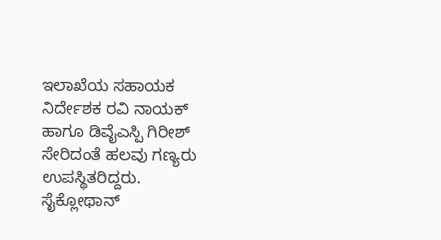ಇಲಾಖೆಯ ಸಹಾಯಕ ನಿರ್ದೇಶಕ ರವಿ ನಾಯಕ್ ಹಾಗೂ ಡಿವೈಎಸ್ಪಿ ಗಿರೀಶ್ ಸೇರಿದಂತೆ ಹಲವು ಗಣ್ಯರು ಉಪಸ್ಥಿತರಿದ್ದರು.
ಸೈಕ್ಲೋಥಾನ್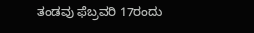ತಂಡವು ಫೆಬ್ರವರಿ 17ರಂದು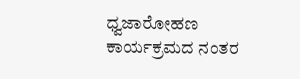ಧ್ವಜಾರೋಹಣ ಕಾರ್ಯಕ್ರಮದ ನಂತರ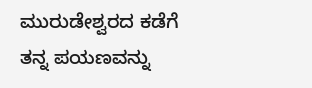ಮುರುಡೇಶ್ವರದ ಕಡೆಗೆ ತನ್ನ ಪಯಣವನ್ನು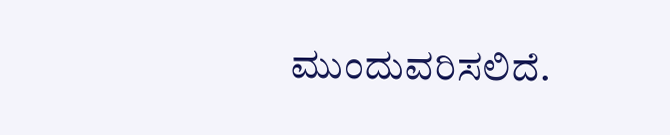ಮುಂದುವರಿಸಲಿದೆ.